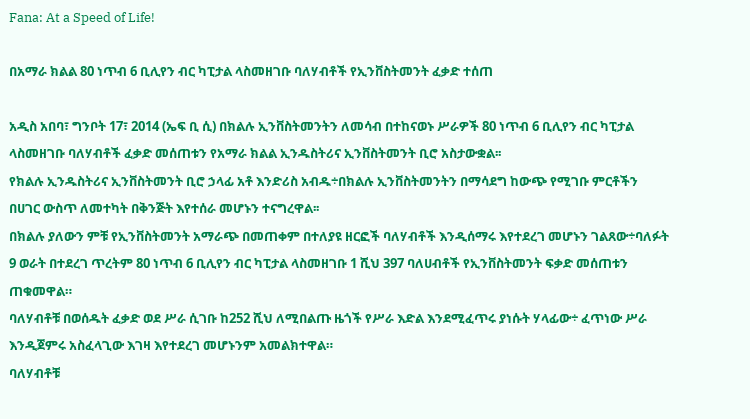Fana: At a Speed of Life!

በአማራ ክልል 80 ነጥብ 6 ቢሊየን ብር ካፒታል ላስመዘገቡ ባለሃብቶች የኢንቨስትመንት ፈቃድ ተሰጠ

አዲስ አበባ፣ ግንቦት 17፣ 2014 (ኤፍ ቢ ሲ) በክልሉ ኢንቨስትመንትን ለመሳብ በተከናወኑ ሥራዎች 80 ነጥብ 6 ቢሊየን ብር ካፒታል ላስመዘገቡ ባለሃብቶች ፈቃድ መሰጠቱን የአማራ ክልል ኢንዱስትሪና ኢንቨስትመንት ቢሮ አስታውቋል፡፡
የክልሉ ኢንዱስትሪና ኢንቨስትመንት ቢሮ ኃላፊ አቶ እንድሪስ አብዱ÷በክልሉ ኢንቨስትመንትን በማሳደግ ከውጭ የሚገቡ ምርቶችን በሀገር ውስጥ ለመተካት በቅንጅት እየተሰራ መሆኑን ተናግረዋል፡፡
በክልሉ ያለውን ምቹ የኢንቨስትመንት አማራጭ በመጠቀም በተለያዩ ዘርፎች ባለሃብቶች እንዲሰማሩ እየተደረገ መሆኑን ገልጸው÷ባለፉት 9 ወራት በተደረገ ጥረትም 80 ነጥብ 6 ቢሊየን ብር ካፒታል ላስመዘገቡ 1 ሺህ 397 ባለሀብቶች የኢንቨስትመንት ፍቃድ መሰጠቱን ጠቁመዋል።
ባለሃብቶቹ በወሰዱት ፈቃድ ወደ ሥራ ሲገቡ ከ252 ሺህ ለሚበልጡ ዜጎች የሥራ እድል እንደሚፈጥሩ ያነሱት ሃላፊው÷ ፈጥነው ሥራ እንዲጀምሩ አስፈላጊው እገዛ እየተደረገ መሆኑንም አመልክተዋል።
ባለሃብቶቹ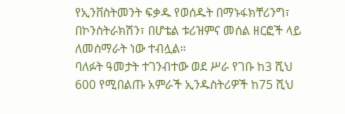የኢንቨስትመንት ፍቃዱ የወሰዱት በማኑፋክቸሪንግ፣ በኮንስትራክሽን፣ በሆቴል ቱሪዝምና መሰል ዘርፎች ላይ ለመሰማራት ነው ተብሏል።
ባለፉት ዓመታት ተገንብተው ወደ ሥራ የገቡ ከ3 ሺህ 600 የሚበልጡ አምራች ኢንዱስትሪዎች ከ75 ሺህ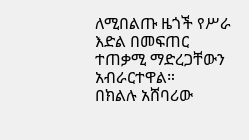ለሚበልጡ ዜጎች የሥራ እድል በመፍጠር ተጠቃሚ ማድረጋቸውን አብራርተዋል።
በክልሉ አሸባሪው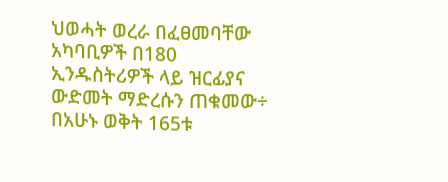ህወሓት ወረራ በፈፀመባቸው አካባቢዎች በ180 ኢንዱስትሪዎች ላይ ዝርፊያና ውድመት ማድረሱን ጠቁመው÷ በአሁኑ ወቅት 165ቱ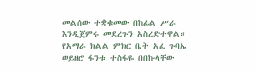መልሰው ተቋቁመው በከፊል ሥራ እንዲጀምሩ መደረጉን አስረድተዋል።
የአማራ ክልል ምክር ቤት አፈ ጉባኤ ወይዘሮ ፋንቱ ተስፋዬ በበኩላቸው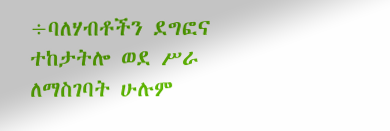÷ባለሃብቶችን ደግፎና ተከታትሎ ወደ ሥራ ለማስገባት ሁሉም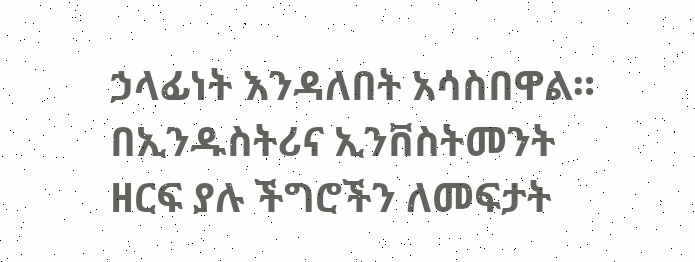ኃላፊነት እንዳለበት አሳስበዋል።
በኢንዱስትሪና ኢንቨስትመንት ዘርፍ ያሉ ችግሮችን ለመፍታት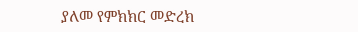ያለመ የምክክር መድረክ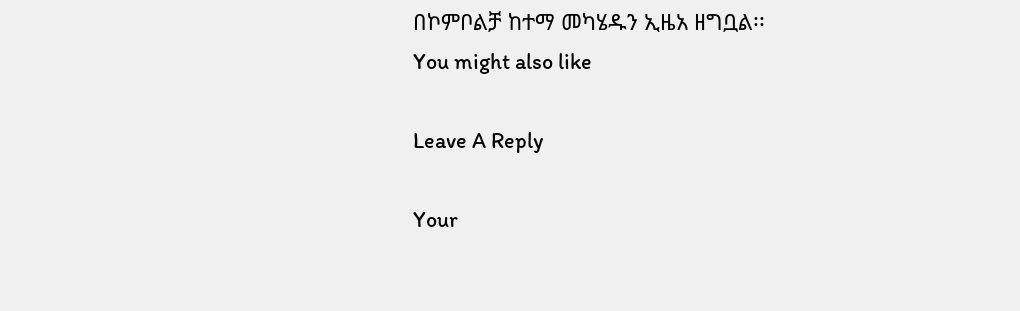በኮምቦልቻ ከተማ መካሄዱን ኢዜአ ዘግቧል፡፡
You might also like

Leave A Reply

Your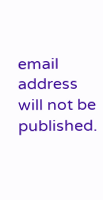email address will not be published.